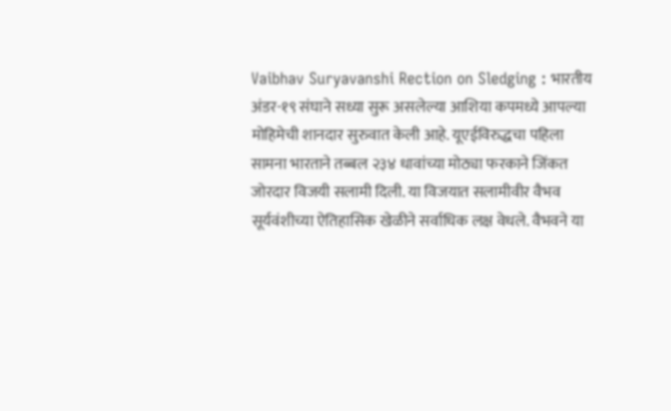Vaibhav Suryavanshi Rection on Sledging : भारतीय अंडर-१९ संघाने सध्या सुरू असलेल्या आशिया कपमध्ये आपल्या मोहिमेची शानदार सुरुवात केली आहे. यूएईविरुद्धचा पहिला सामना भारताने तब्बल २३४ धावांच्या मोठ्या फरकाने जिंकत जोरदार विजयी सलामी दिली. या विजयात सलामीवीर वैभव सूर्यवंशीच्या ऐतिहासिक खेळीने सर्वाधिक लक्ष वेधले. वैभवने या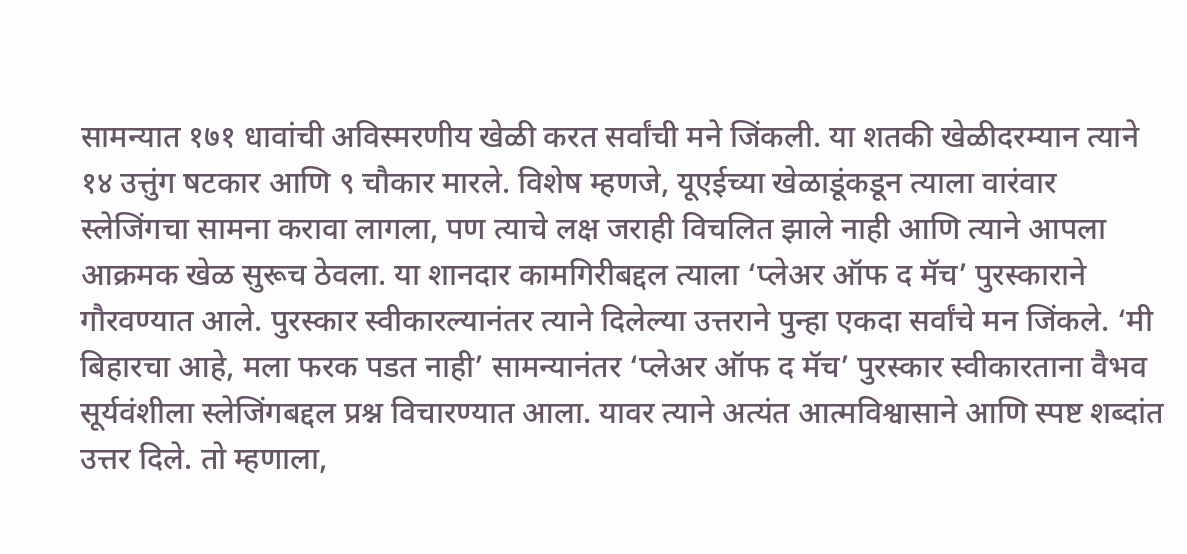सामन्यात १७१ धावांची अविस्मरणीय खेळी करत सर्वांची मने जिंकली. या शतकी खेळीदरम्यान त्याने १४ उत्तुंग षटकार आणि ९ चौकार मारले. विशेष म्हणजे, यूएईच्या खेळाडूंकडून त्याला वारंवार स्लेजिंगचा सामना करावा लागला, पण त्याचे लक्ष जराही विचलित झाले नाही आणि त्याने आपला आक्रमक खेळ सुरूच ठेवला. या शानदार कामगिरीबद्दल त्याला ‘प्लेअर ऑफ द मॅच’ पुरस्काराने गौरवण्यात आले. पुरस्कार स्वीकारल्यानंतर त्याने दिलेल्या उत्तराने पुन्हा एकदा सर्वांचे मन जिंकले. ‘मी बिहारचा आहे, मला फरक पडत नाही’ सामन्यानंतर ‘प्लेअर ऑफ द मॅच’ पुरस्कार स्वीकारताना वैभव सूर्यवंशीला स्लेजिंगबद्दल प्रश्न विचारण्यात आला. यावर त्याने अत्यंत आत्मविश्वासाने आणि स्पष्ट शब्दांत उत्तर दिले. तो म्हणाला,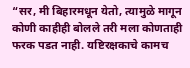“सर, मी बिहारमधून येतो, त्यामुळे मागून कोणी काहीही बोलले तरी मला कोणताही फरक पडत नाही. यष्टिरक्षकाचे कामच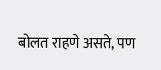बोलत राहणे असते, पण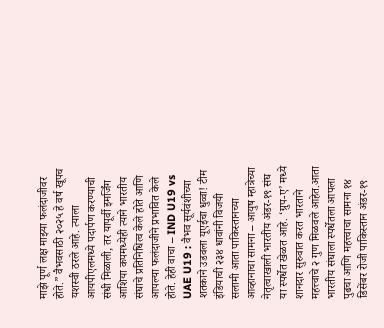माझे पूर्ण लक्ष माझ्या फलंदाजीवर होते.” वैभवसाठी २०२५ हे वर्ष खूपच यशस्वी ठरले आहे. त्याला आयपीएलमध्ये पदार्पण करण्याची संधी मिळाली, तर यापूर्वी इमर्जिंग आशिया कपमध्येही त्याने भारतीय संघाचे प्रतिनिधित्व केले होते आणि आपल्या फलंदाजीने प्रभावित केले होते. हेही वाचा – IND U19 vs UAE U19 : वैभव सूर्यवंशीच्या शतकाने उडवला यूएईचा धुव्वा! टीम इंडियाची २३४ धावांनी विजयी सलामी आता पाकिस्तानच्या आव्हानाचा सामना – आयुष म्हात्रेच्या नेतृत्वाखाली भारतीय अंडर-१९ संघ या स्पर्धेत खेळत आहे. ‘ग्रुप-ए’ मध्ये शानदार सुरुवात करत भारताने महत्त्वाचे २ गुण मिळवले आहेत.आता भारतीय संघाला स्पर्धेतला आपला पुढचा आणि महत्त्वाचा सामना १४ डिसेंबर रोजी पाकिस्तान अंडर-१९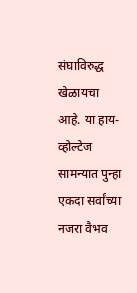संघाविरुद्ध खेळायचा आहे. या हाय-व्होल्टेज सामन्यात पुन्हा एकदा सर्वांच्या नजरा वैभव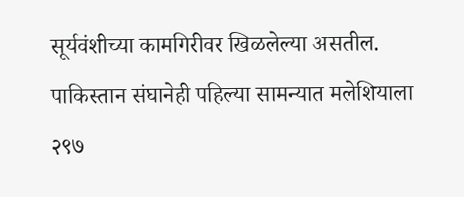सूर्यवंशीच्या कामगिरीवर खिळलेल्या असतील. पाकिस्तान संघानेही पहिल्या सामन्यात मलेशियाला २९७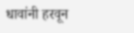धावांनी हरवून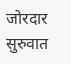जोरदार सुरुवात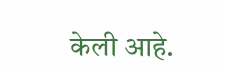केली आहे.